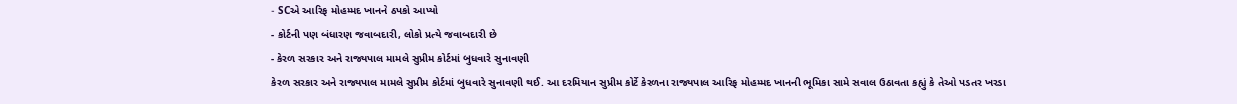- SCએ આરિફ મોહમ્મદ ખાનને ઠપકો આપ્યો
- કોર્ટની પણ બંધારણ જવાબદારી, લોકો પ્રત્યે જવાબદારી છે
- કેરળ સરકાર અને રાજ્યપાલ મામલે સુપ્રીમ કોર્ટમાં બુધવારે સુનાવણી
કેરળ સરકાર અને રાજ્યપાલ મામલે સુપ્રીમ કોર્ટમાં બુધવારે સુનાવણી થઈ. આ દરમિયાન સુપ્રીમ કોર્ટે કેરળના રાજ્યપાલ આરિફ મોહમ્મદ ખાનની ભૂમિકા સામે સવાલ ઉઠાવતા કહ્યું કે તેઓ પડતર ખરડા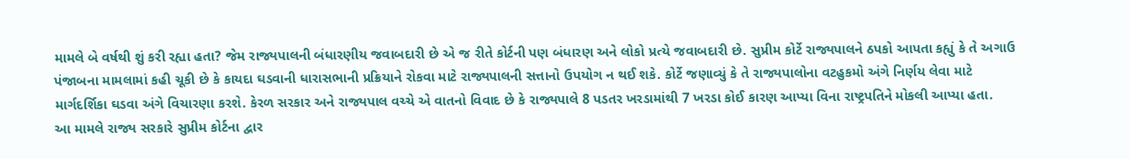મામલે બે વર્ષથી શું કરી રહ્યા હતા? જેમ રાજ્યપાલની બંધારણીય જવાબદારી છે એ જ રીતે કોર્ટની પણ બંધારણ અને લોકો પ્રત્યે જવાબદારી છે. સુપ્રીમ કોર્ટે રાજ્યપાલને ઠપકો આપતા કહ્યું કે તે અગાઉ પંજાબના મામલામાં કહી ચૂકી છે કે કાયદા ઘડવાની ધારાસભાની પ્રક્રિયાને રોકવા માટે રાજ્યપાલની સત્તાનો ઉપયોગ ન થઈ શકે. કોર્ટે જણાવ્યું કે તે રાજ્યપાલોના વટહુકમો અંગે નિર્ણય લેવા માટે માર્ગદર્શિકા ઘડવા અંગે વિચારણા કરશે. કેરળ સરકાર અને રાજ્યપાલ વચ્ચે એ વાતનો વિવાદ છે કે રાજ્યપાલે 8 પડતર ખરડામાંથી 7 ખરડા કોઈ કારણ આપ્યા વિના રાષ્ટ્રપતિને મોકલી આપ્યા હતા.
આ મામલે રાજ્ય સરકારે સુપ્રીમ કોર્ટના દ્વાર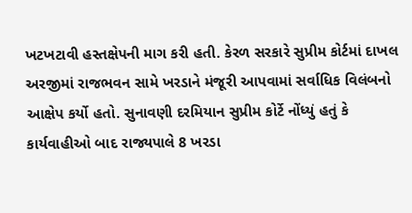ખટખટાવી હસ્તક્ષેપની માગ કરી હતી. કેરળ સરકારે સુપ્રીમ કોર્ટમાં દાખલ અરજીમાં રાજભવન સામે ખરડાને મંજૂરી આપવામાં સર્વાધિક વિલંબનો આક્ષેપ કર્યો હતો. સુનાવણી દરમિયાન સુપ્રીમ કોર્ટે નોંધ્યું હતું કે કાર્યવાહીઓ બાદ રાજ્યપાલે 8 ખરડા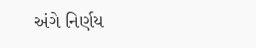અંગે નિર્ણય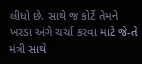લીધો છે. સાથે જ કોર્ટે તેમને ખરડા અંગે ચર્ચા કરવા માટે જે-તે મંત્રી સાથે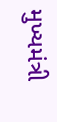મુખ્યમંત્રી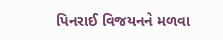પિનરાઈ વિજયનને મળવા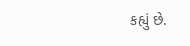કહ્યું છે.